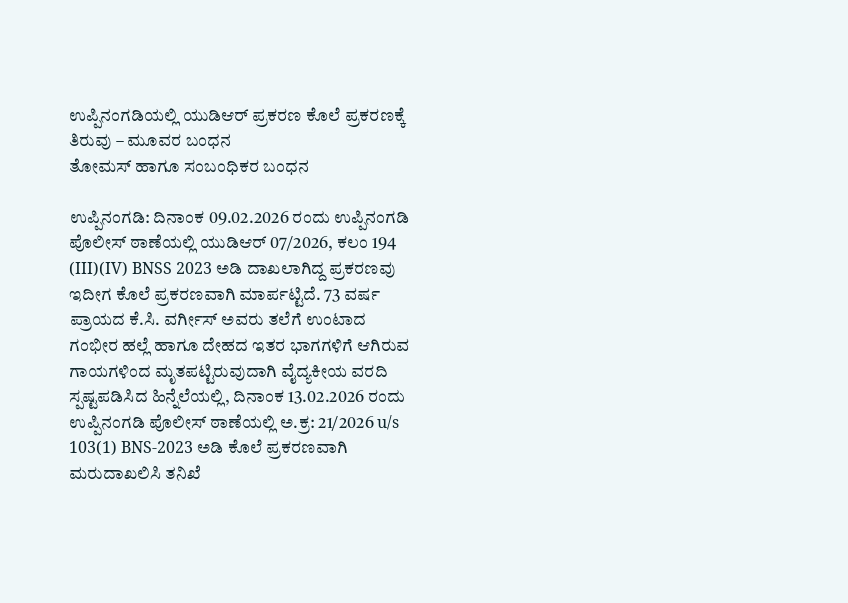ಉಪ್ಪಿನಂಗಡಿಯಲ್ಲಿ ಯುಡಿಆರ್ ಪ್ರಕರಣ ಕೊಲೆ ಪ್ರಕರಣಕ್ಕೆ ತಿರುವು – ಮೂವರ ಬಂಧನ
ತೋಮಸ್ ಹಾಗೂ ಸಂಬಂಧಿಕರ ಬಂಧನ

ಉಪ್ಪಿನಂಗಡಿ: ದಿನಾಂಕ 09.02.2026 ರಂದು ಉಪ್ಪಿನಂಗಡಿ ಪೊಲೀಸ್ ಠಾಣೆಯಲ್ಲಿ ಯುಡಿಆರ್ 07/2026, ಕಲಂ 194 (III)(IV) BNSS 2023 ಅಡಿ ದಾಖಲಾಗಿದ್ದ ಪ್ರಕರಣವು ಇದೀಗ ಕೊಲೆ ಪ್ರಕರಣವಾಗಿ ಮಾರ್ಪಟ್ಟಿದೆ. 73 ವರ್ಷ ಪ್ರಾಯದ ಕೆ.ಸಿ. ವರ್ಗೀಸ್ ಅವರು ತಲೆಗೆ ಉಂಟಾದ ಗಂಭೀರ ಹಲ್ಲೆ ಹಾಗೂ ದೇಹದ ಇತರ ಭಾಗಗಳಿಗೆ ಆಗಿರುವ ಗಾಯಗಳಿಂದ ಮೃತಪಟ್ಟಿರುವುದಾಗಿ ವೈದ್ಯಕೀಯ ವರದಿ ಸ್ಪಷ್ಟಪಡಿಸಿದ ಹಿನ್ನೆಲೆಯಲ್ಲಿ, ದಿನಾಂಕ 13.02.2026 ರಂದು ಉಪ್ಪಿನಂಗಡಿ ಪೊಲೀಸ್ ಠಾಣೆಯಲ್ಲಿ ಅ.ಕ್ರ: 21/2026 u/s 103(1) BNS-2023 ಅಡಿ ಕೊಲೆ ಪ್ರಕರಣವಾಗಿ ಮರುದಾಖಲಿಸಿ ತನಿಖೆ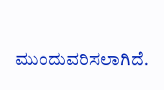ಮುಂದುವರಿಸಲಾಗಿದೆ.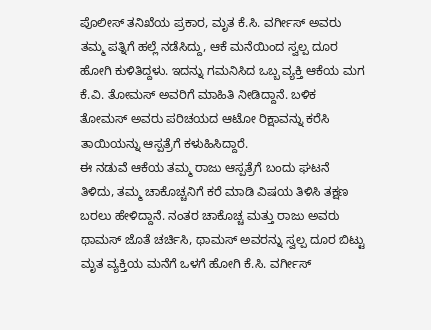ಪೊಲೀಸ್ ತನಿಖೆಯ ಪ್ರಕಾರ, ಮೃತ ಕೆ.ಸಿ. ವರ್ಗೀಸ್ ಅವರು ತಮ್ಮ ಪತ್ನಿಗೆ ಹಲ್ಲೆ ನಡೆಸಿದ್ದು, ಆಕೆ ಮನೆಯಿಂದ ಸ್ವಲ್ಪ ದೂರ ಹೋಗಿ ಕುಳಿತಿದ್ದಳು. ಇದನ್ನು ಗಮನಿಸಿದ ಒಬ್ಬ ವ್ಯಕ್ತಿ ಆಕೆಯ ಮಗ ಕೆ.ವಿ. ತೋಮಸ್ ಅವರಿಗೆ ಮಾಹಿತಿ ನೀಡಿದ್ದಾನೆ. ಬಳಿಕ ತೋಮಸ್ ಅವರು ಪರಿಚಯದ ಆಟೋ ರಿಕ್ಷಾವನ್ನು ಕರೆಸಿ ತಾಯಿಯನ್ನು ಆಸ್ಪತ್ರೆಗೆ ಕಳುಹಿಸಿದ್ದಾರೆ.
ಈ ನಡುವೆ ಆಕೆಯ ತಮ್ಮ ರಾಜು ಆಸ್ಪತ್ರೆಗೆ ಬಂದು ಘಟನೆ ತಿಳಿದು, ತಮ್ಮ ಚಾಕೊಚ್ಚನಿಗೆ ಕರೆ ಮಾಡಿ ವಿಷಯ ತಿಳಿಸಿ ತಕ್ಷಣ ಬರಲು ಹೇಳಿದ್ದಾನೆ. ನಂತರ ಚಾಕೊಚ್ಚ ಮತ್ತು ರಾಜು ಅವರು ಥಾಮಸ್ ಜೊತೆ ಚರ್ಚಿಸಿ, ಥಾಮಸ್ ಅವರನ್ನು ಸ್ವಲ್ಪ ದೂರ ಬಿಟ್ಟು ಮೃತ ವ್ಯಕ್ತಿಯ ಮನೆಗೆ ಒಳಗೆ ಹೋಗಿ ಕೆ.ಸಿ. ವರ್ಗೀಸ್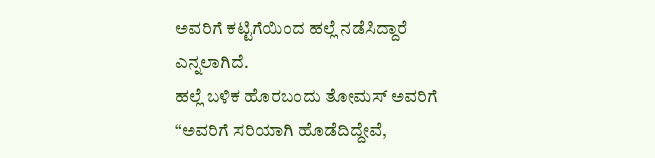ಅವರಿಗೆ ಕಟ್ಟಿಗೆಯಿಂದ ಹಲ್ಲೆ ನಡೆಸಿದ್ದಾರೆ ಎನ್ನಲಾಗಿದೆ.
ಹಲ್ಲೆ ಬಳಿಕ ಹೊರಬಂದು ತೋಮಸ್ ಅವರಿಗೆ “ಅವರಿಗೆ ಸರಿಯಾಗಿ ಹೊಡೆದಿದ್ದೇವೆ,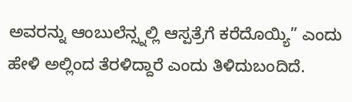ಅವರನ್ನು ಆಂಬುಲೆನ್ಸ್ನಲ್ಲಿ ಆಸ್ಪತ್ರೆಗೆ ಕರೆದೊಯ್ಯಿ” ಎಂದು ಹೇಳಿ ಅಲ್ಲಿಂದ ತೆರಳಿದ್ದಾರೆ ಎಂದು ತಿಳಿದುಬಂದಿದೆ.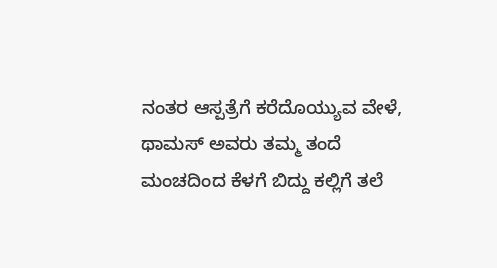ನಂತರ ಆಸ್ಪತ್ರೆಗೆ ಕರೆದೊಯ್ಯುವ ವೇಳೆ, ಥಾಮಸ್ ಅವರು ತಮ್ಮ ತಂದೆ ಮಂಚದಿಂದ ಕೆಳಗೆ ಬಿದ್ದು ಕಲ್ಲಿಗೆ ತಲೆ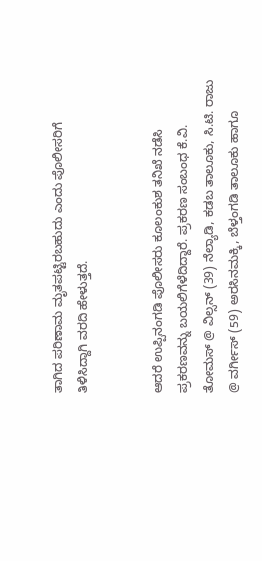ತಾಗಿದ ಪರಿಣಾಮ ಮೃತಪಟ್ಟಿರಬಹುದು ಎಂದು ಪೊಲೀಸರಿಗೆ ತಿಳಿಸಿದ್ದಾಗಿ ವರದಿ ಹೇಳುತ್ತದೆ.


ಆದರೆ ಉಪ್ಪಿನಂಗಡಿ ಪೊಲೀಸರು ಕೂಲಂಕುಶ ತನಿಖೆ ನಡೆಸಿ ಪ್ರಕರಣವನ್ನು ಬಯಲಿಗೆಳೆದಿದ್ದಾರೆ. ಪ್ರಕರಣ ಸಂಬಂಧ ಕೆ.ವಿ. ತೋಮಸ್ @ ವಿಲ್ಸನ್ (39) ನೆಲ್ಯಾಡಿ, ಕಡಬ ತಾಲೂಕು, ಸಿ.ಟಿ. ರಾಜು @ ವರ್ಗೀಸ್ (59) ಅರಸಿನಮಕ್ಕಿ, ಬೆಳ್ತಂಗಡಿ ತಾಲೂಕು ಹಾಗೂ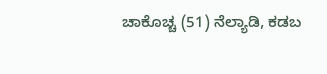ಚಾಕೊಚ್ಚ (51) ನೆಲ್ಯಾಡಿ, ಕಡಬ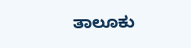ತಾಲೂಕು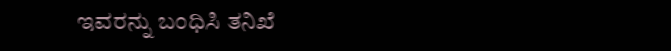ಇವರನ್ನು ಬಂಧಿಸಿ ತನಿಖೆ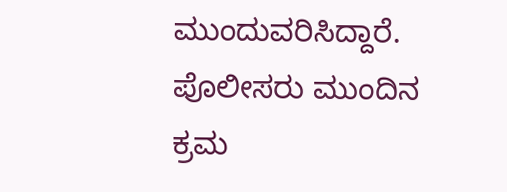ಮುಂದುವರಿಸಿದ್ದಾರೆ. ಪೊಲೀಸರು ಮುಂದಿನ ಕ್ರಮ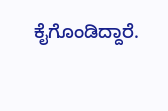ಕೈಗೊಂಡಿದ್ದಾರೆ.